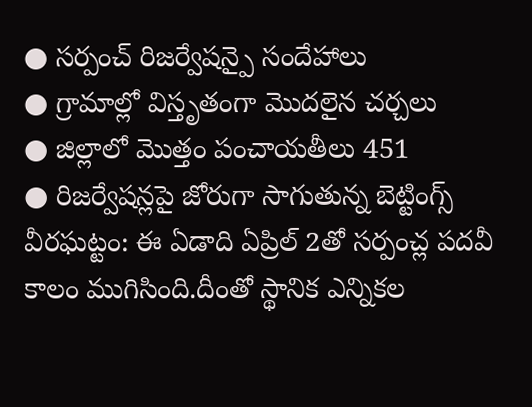● సర్పంచ్ రిజర్వేషన్పై సందేహాలు
● గ్రామాల్లో విస్తృతంగా మొదలైన చర్చలు
● జిల్లాలో మొత్తం పంచాయతీలు 451
● రిజర్వేషన్లపై జోరుగా సాగుతున్న బెట్టింగ్స్
వీరఘట్టం: ఈ ఏడాది ఏప్రిల్ 2తో సర్పంచ్ల పదవీ కాలం ముగిసింది.దీంతో స్థానిక ఎన్నికల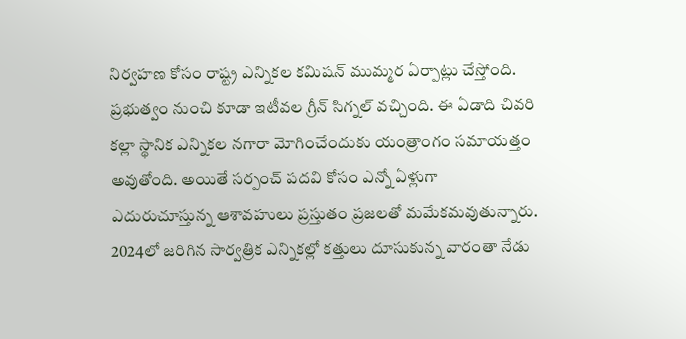నిర్వహణ కోసం రాష్ట్ర ఎన్నికల కమిషన్ ముమ్మర ఏర్పాట్లు చేస్తోంది. ప్రభుత్వం నుంచి కూడా ఇటీవల గ్రీన్ సిగ్నల్ వచ్చింది. ఈ ఏడాది చివరి కల్లా స్థానిక ఎన్నికల నగారా మోగించేందుకు యంత్రాంగం సమాయత్తం అవుతోంది. అయితే సర్పంచ్ పదవి కోసం ఎన్నో ఏళ్లుగా ఎదురుచూస్తున్న ఆశావహులు ప్రస్తుతం ప్రజలతో మమేకమవుతున్నారు. 2024లో జరిగిన సార్వత్రిక ఎన్నికల్లో కత్తులు దూసుకున్న వారంతా నేడు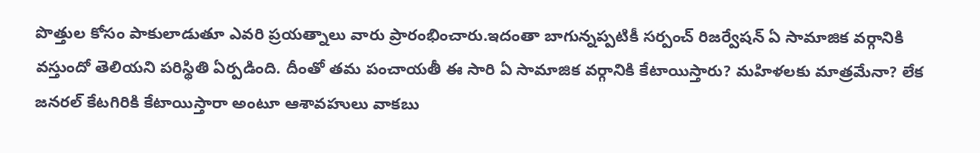పొత్తుల కోసం పాకులాడుతూ ఎవరి ప్రయత్నాలు వారు ప్రారంభించారు.ఇదంతా బాగున్నప్పటికీ సర్పంచ్ రిజర్వేషన్ ఏ సామాజిక వర్గానికి వస్తుందో తెలియని పరిస్థితి ఏర్పడింది. దీంతో తమ పంచాయతీ ఈ సారి ఏ సామాజిక వర్గానికి కేటాయిస్తారు? మహిళలకు మాత్రమేనా? లేక జనరల్ కేటగిరికి కేటాయిస్తారా అంటూ ఆశావహులు వాకబు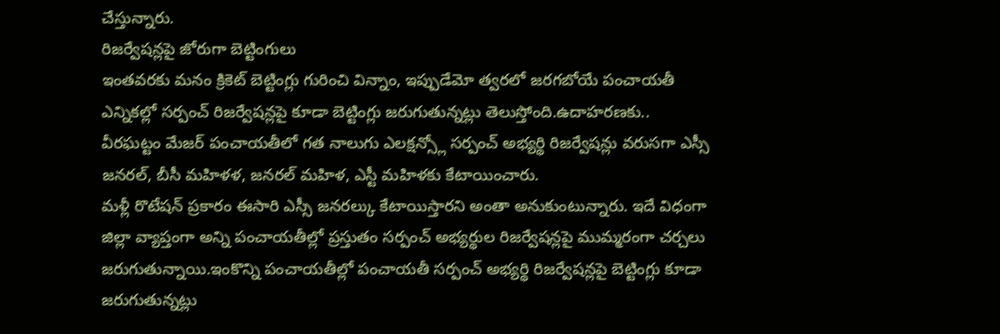చేస్తున్నారు.
రిజర్వేషన్లపై జోరుగా బెట్టింగులు
ఇంతవరకు మనం క్రికెట్ బెట్టింగ్లు గురించి విన్నాం, ఇప్పుడేమో త్వరలో జరగబోయే పంచాయతీ ఎన్నికల్లో సర్పంచ్ రిజర్వేషన్లపై కూడా బెట్టింగ్లు జరుగుతున్నట్లు తెలుస్తోంది.ఉదాహరణకు.. వీరఘట్టం మేజర్ పంచాయతీలో గత నాలుగు ఎలక్షన్స్లో సర్పంచ్ అభ్యర్థి రిజర్వేషన్లు వరుసగా ఎస్సీ జనరల్, బీసీ మహిళళ, జనరల్ మహిళ, ఎస్టీ మహిళకు కేటాయించారు.
మళ్లీ రొటేషన్ ప్రకారం ఈసారి ఎస్సీ జనరల్కు కేటాయిస్తారని అంతా అనుకుంటున్నారు. ఇదే విధంగా జిల్లా వ్యాప్తంగా అన్ని పంచాయతీల్లో ప్రస్తుతం సర్పంచ్ అభ్యర్థుల రిజర్వేషన్లపై ముమ్మరంగా చర్చలు జరుగుతున్నాయి.ఇంకొన్ని పంచాయతీల్లో పంచాయతీ సర్పంచ్ అభ్యర్థి రిజర్వేషన్లపై బెట్టింగ్లు కూడా జరుగుతున్నట్లు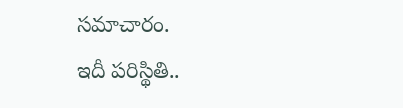సమాచారం.
ఇదీ పరిస్థితి..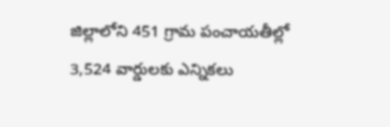జిల్లాలోని 451 గ్రామ పంచాయతీల్లో 3,524 వార్డులకు ఎన్నికలు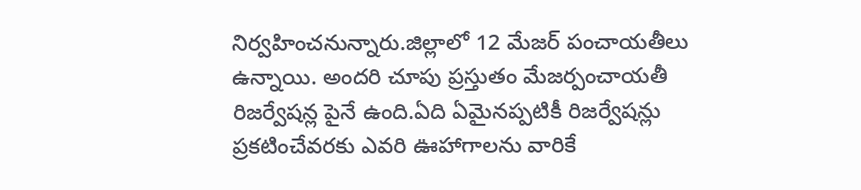నిర్వహించనున్నారు.జిల్లాలో 12 మేజర్ పంచాయతీలు ఉన్నాయి. అందరి చూపు ప్రస్తుతం మేజర్పంచాయతీ రిజర్వేషన్ల పైనే ఉంది.ఏది ఏమైనప్పటికీ రిజర్వేషన్లు ప్రకటించేవరకు ఎవరి ఊహాగాలను వారికే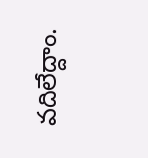వదిలేద్దాం.